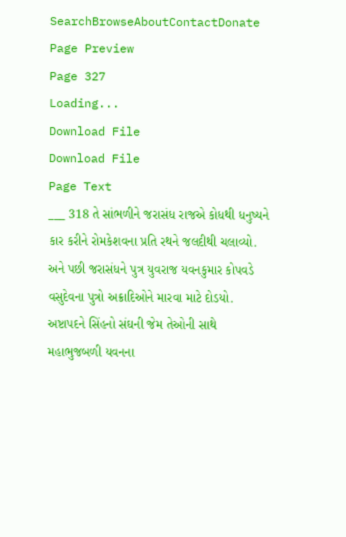SearchBrowseAboutContactDonate
Page Preview
Page 327
Loading...
Download File
Download File
Page Text
___ 318 તે સાંભળીને જરાસંધ રાજએ કોધથી ધનુષ્યને કાર કરીને રોમકેશવના પ્રતિ રથને જલદીથી ચલાવ્યો. અને પછી જરાસંધને પુત્ર યુવરાજ યવનકુમાર કોપવડે વસુદેવના પુત્રો અક્રાદિઓને મારવા માટે દોડયો. અષ્ટાપદને સિંહનો સંઘની જેમ તેઓની સાથે મહાભુજબળી યવનના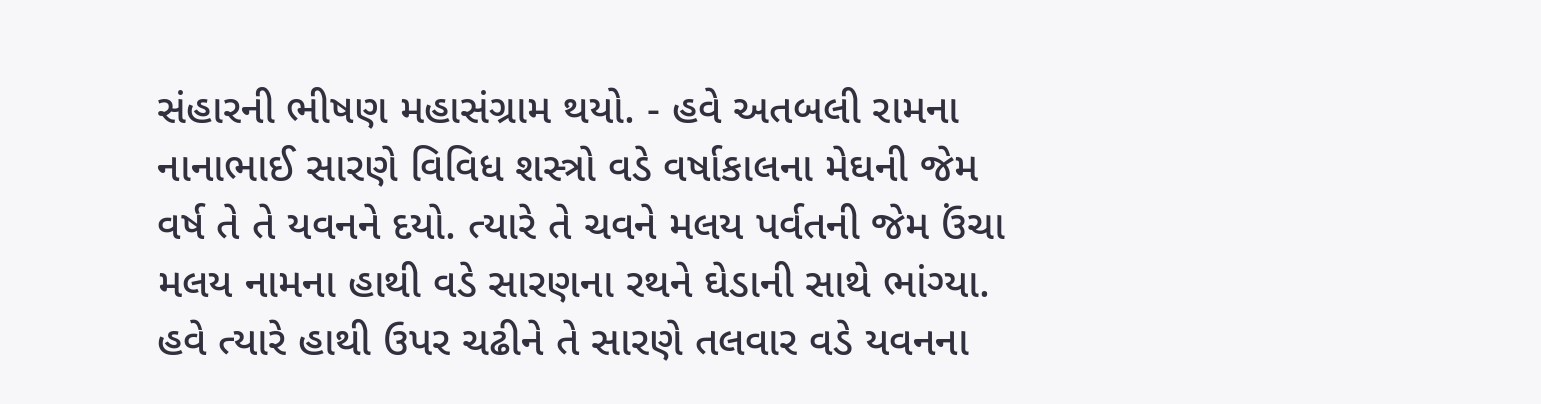સંહારની ભીષણ મહાસંગ્રામ થયો. - હવે અતબલી રામના નાનાભાઈ સારણે વિવિધ શસ્ત્રો વડે વર્ષાકાલના મેઘની જેમ વર્ષ તે તે યવનને દયો. ત્યારે તે ચવને મલય પર્વતની જેમ ઉંચા મલય નામના હાથી વડે સારણના રથને ઘેડાની સાથે ભાંગ્યા. હવે ત્યારે હાથી ઉપર ચઢીને તે સારણે તલવાર વડે યવનના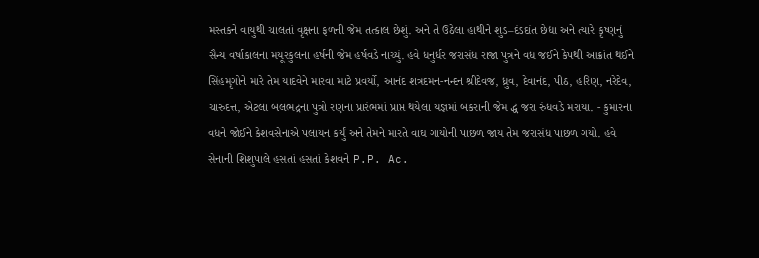મસ્તકને વાયુથી ચાલતાં વૃક્ષના ફળની જેમ તત્કાલ છેશું. અને તે ઉઠેલા હાથીને શુડ–દંડદાંત છેદ્યા અને ત્યારે કૃષ્ણનું સૈન્ય વર્ષાકાલના મયૂરકુલના હર્ષની જેમ હર્ષવડે નાચ્યું. હવે ધનુર્ધર જરાસંધ રાજા પુત્રને વધ જઈને કેપથી આક્રાંત થઈને સિંહમૃગોને મારે તેમ યાદવેને મારવા માટે પ્રવર્યો, આનંદ શત્રદમન-નન્દન શ્રીદેવજ, ધ્રુવ, દેવાનંદ, પીઠ, હરિણ, નરેદેવ, ચારુદત્ત, એટલા બલભદ્રના પુત્રો રણના પ્રારંભમાં પ્રાપ્ત થયેલા યજ્ઞમાં બકરાની જેમ દ્ધ જરા રુંધવડે મરાયા. - કુમારના વધને જોઈને કેશવસેનાએ પલાયન કર્યું અને તેમને મારતે વાઘ ગાયોની પાછળ જાય તેમ જરાસંધ પાછળ ગયો. હવે સેનાની શિશુપાલે હસતાં હસતાં કેશવને P.P. Ac.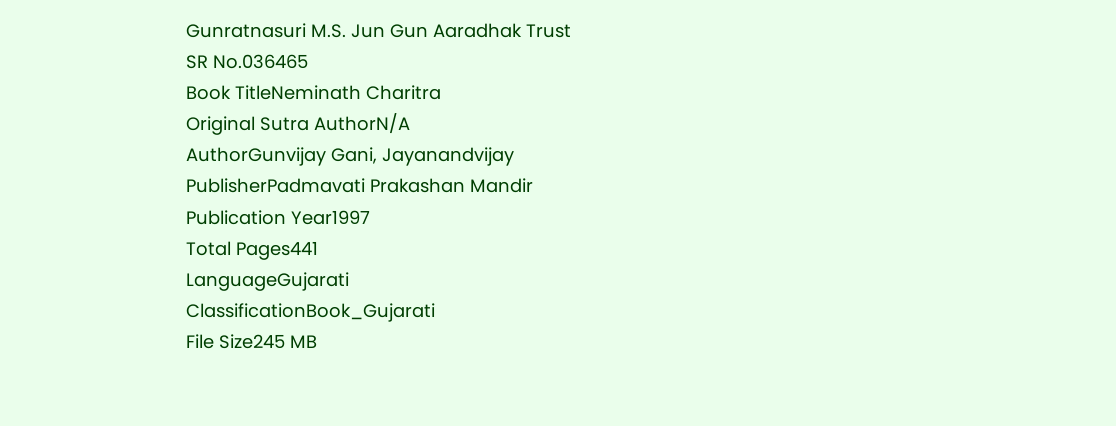Gunratnasuri M.S. Jun Gun Aaradhak Trust
SR No.036465
Book TitleNeminath Charitra
Original Sutra AuthorN/A
AuthorGunvijay Gani, Jayanandvijay
PublisherPadmavati Prakashan Mandir
Publication Year1997
Total Pages441
LanguageGujarati
ClassificationBook_Gujarati
File Size245 MB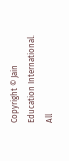Copyright © Jain Education International. All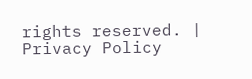rights reserved. | Privacy Policy